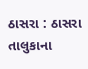ઠાસરા : ઠાસરા તાલુકાના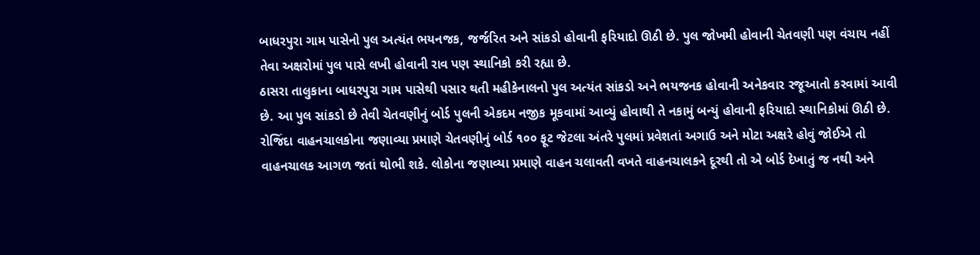બાધરપુરા ગામ પાસેનો પુલ અત્યંત ભયનજક, જર્જરિત અને સાંકડો હોવાની ફરિયાદો ઊઠી છે. પુલ જોખમી હોવાની ચેતવણી પણ વંચાય નહીં તેવા અક્ષરોમાં પુલ પાસે લખી હોવાની રાવ પણ સ્થાનિકો કરી રહ્યા છે.
ઠાસરા તાલુકાના બાધરપુરા ગામ પાસેથી પસાર થતી મહીકેનાલનો પુલ અત્યંત સાંકડો અને ભયજનક હોવાની અનેકવાર રજૂઆતો કરવામાં આવી છે. આ પુલ સાંકડો છે તેવી ચેતવણીનું બોર્ડ પુલની એકદમ નજીક મૂકવામાં આવ્યું હોવાથી તે નકામું બન્યું હોવાની ફરિયાદો સ્થાનિકોમાં ઊઠી છે. રોજિંદા વાહનચાલકોના જણાવ્યા પ્રમાણે ચેતવણીનું બોર્ડ ૧૦૦ ફૂટ જેટલા અંતરે પુલમાં પ્રવેશતાં અગાઉ અને મોટા અક્ષરે હોવું જોઈએ તો વાહનચાલક આગળ જતાં થોભી શકે. લોકોના જણાવ્યા પ્રમાણે વાહન ચલાવતી વખતે વાહનચાલકને દૂરથી તો એ બોર્ડ દેખાતું જ નથી અને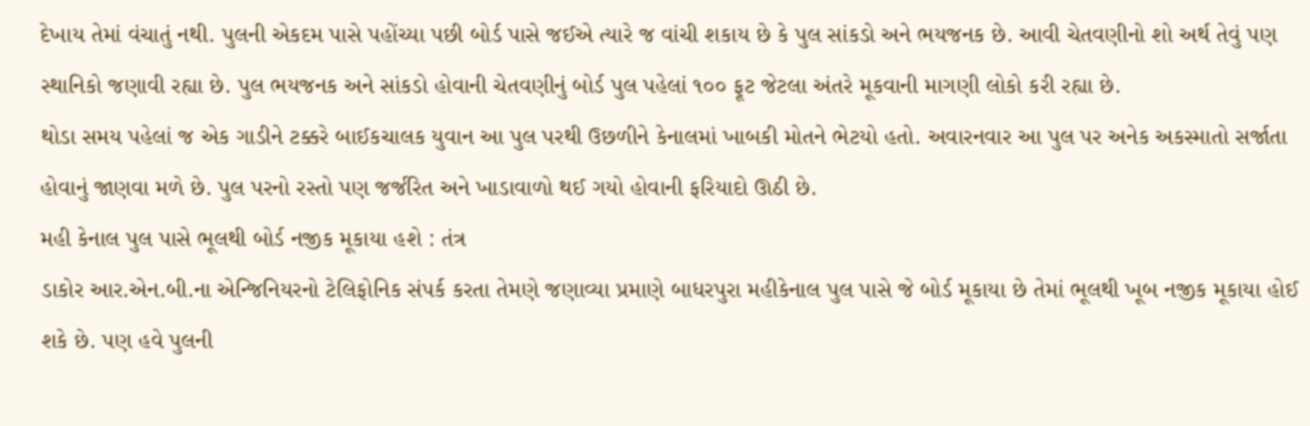દેખાય તેમાં વંચાતું નથી. પુલની એકદમ પાસે પહોંચ્યા પછી બોર્ડ પાસે જઈએ ત્યારે જ વાંચી શકાય છે કે પુલ સાંકડો અને ભયજનક છે. આવી ચેતવણીનો શો અર્થ તેવું પણ સ્થાનિકો જણાવી રહ્યા છે. પુલ ભયજનક અને સાંકડો હોવાની ચેતવણીનું બોર્ડ પુલ પહેલાં ૧૦૦ ફૂટ જેટલા અંતરે મૂકવાની માગણી લોકો કરી રહ્યા છે.
થોડા સમય પહેલાં જ એક ગાડીને ટક્કરે બાઈકચાલક યુવાન આ પુલ પરથી ઉછળીને કેનાલમાં ખાબકી મોતને ભેટયો હતો. અવારનવાર આ પુલ પર અનેક અકસ્માતો સર્જાતા હોવાનું જાણવા મળે છે. પુલ પરનો રસ્તો પણ જર્જરિત અને ખાડાવાળો થઈ ગયો હોવાની ફરિયાદો ઊઠી છે.
મહી કેનાલ પુલ પાસે ભૂલથી બોર્ડ નજીક મૂકાયા હશે : તંત્ર
ડાકોર આર.એન.બી.ના એન્જિનિયરનો ટેલિફોનિક સંપર્ક કરતા તેમણે જણાવ્યા પ્રમાણે બાધરપુરા મહીકેનાલ પુલ પાસે જે બોર્ડ મૂકાયા છે તેમાં ભૂલથી ખૂબ નજીક મૂકાયા હોઈ શકે છે. પણ હવે પુલની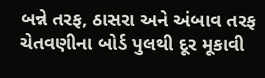બન્ને તરફ, ઠાસરા અને અંબાવ તરફ ચેતવણીના બોર્ડ પુલથી દૂર મૂકાવી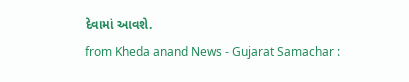દેવામાં આવશે.
from Kheda anand News - Gujarat Samachar :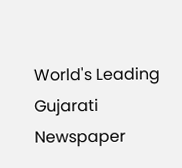World's Leading Gujarati Newspaper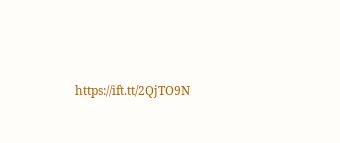https://ift.tt/2QjTO9N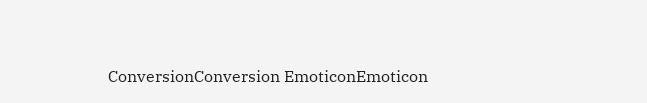ConversionConversion EmoticonEmoticon